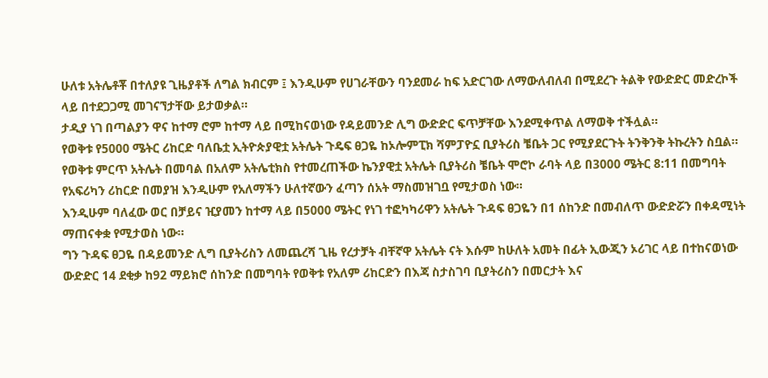ሁለቱ አትሌቶቾ በተለያዩ ጊዜያቶች ለግል ክብርም ፤ እንዲሁም የሀገራቸውን ባንደመራ ከፍ አድርገው ለማውለብለብ በሚደረጉ ትልቅ የውድድር መድረኮች ላይ በተደጋጋሚ መገናኘታቸው ይታወቃል።
ታዲያ ነገ በጣልያን ዋና ከተማ ሮም ከተማ ላይ በሚከናወነው የዳይመንድ ሊግ ውድድር ፍጥቻቸው እንደሚቀጥል ለማወቅ ተችሏል።
የወቅቱ የ5000 ሜትር ሪከርድ ባለቤቷ ኢትዮጵያዊቷ አትሌት ጉዴፍ ፀጋዬ ከኦሎምፒክ ሻምፓዮኗ ቢያትሪስ ቼቤት ጋር የሚያደርጉት ትንቅንቅ ትኩረትን ስቧል።
የወቅቱ ምርጥ አትሌት በመባል በአለም አትሌቲክስ የተመረጠችው ኬንያዊቷ አትሌት ቢያትሪስ ቼቤት ሞሮኮ ራባት ላይ በ3000 ሜትር 8:11 በመግባት የአፍሪካን ሪከርድ በመያዝ እንዲሁም የአለማችን ሁለተኛውን ፈጣን ሰአት ማስመዝገቧ የሚታወስ ነው።
እንዲሁም ባለፈው ወር በቻይና ዢያመን ከተማ ላይ በ5000 ሜትር የነገ ተፎካካሪዋን አትሌት ጉዳፍ ፀጋዬን በ1 ሰከንድ በመብለጥ ውድድሯን በቀዳሚነት ማጠናቀቋ የሚታወስ ነው።
ግን ጉዳፍ ፀጋዬ በዳይመንድ ሊግ ቢያትሪስን ለመጨረሻ ጊዜ የረታቻት ብቸኛዋ አትሌት ናት እሱም ከሁለት አመት በፊት ኢውጂን ኦሪገር ላይ በተከናወነው ውድድር 14 ደቂቃ ከ92 ማይክሮ ሰከንድ በመግባት የወቅቱ የአለም ሪከርድን በእጃ ስታስገባ ቢያትሪስን በመርታት እና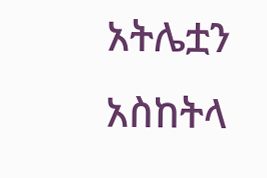አትሌቷን አስከትላ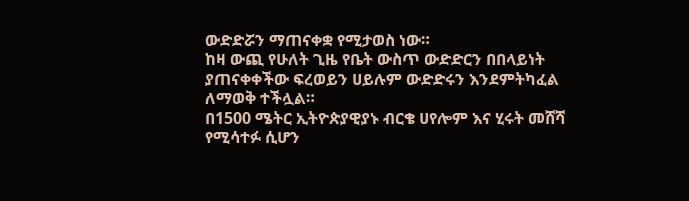ውድድሯን ማጠናቀቋ የሚታወስ ነው።
ከዛ ውጪ የሁለት ጊዜ የቤት ውስጥ ውድድርን በበላይነት ያጠናቀቀችው ፍረወይን ሀይሉም ውድድሩን እንደምትካፈል ለማወቅ ተችሏል።
በ1500 ሜትር ኢትዮጵያዊያኑ ብርቄ ሀየሎም እና ሂሩት መሸሻ የሚሳተፉ ሲሆን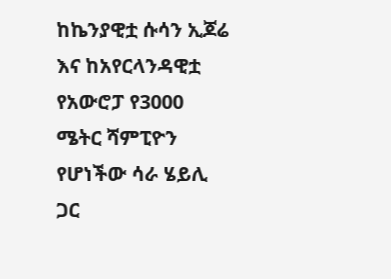ከኬንያዊቷ ሱሳን ኢጆሬ እና ከአየርላንዳዊቷ የአውሮፓ የ3000 ሜትር ሻምፒዮን የሆነችው ሳራ ሄይሊ ጋር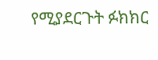የሚያደርጉት ፉክክር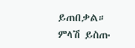ይጠበቃል።
ምላሽ ይስጡ